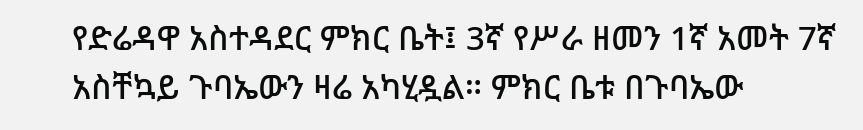የድሬዳዋ አስተዳደር ምክር ቤት፤ 3ኛ የሥራ ዘመን 1ኛ አመት 7ኛ አስቸኳይ ጉባኤውን ዛሬ አካሂዷል። ምክር ቤቱ በጉባኤው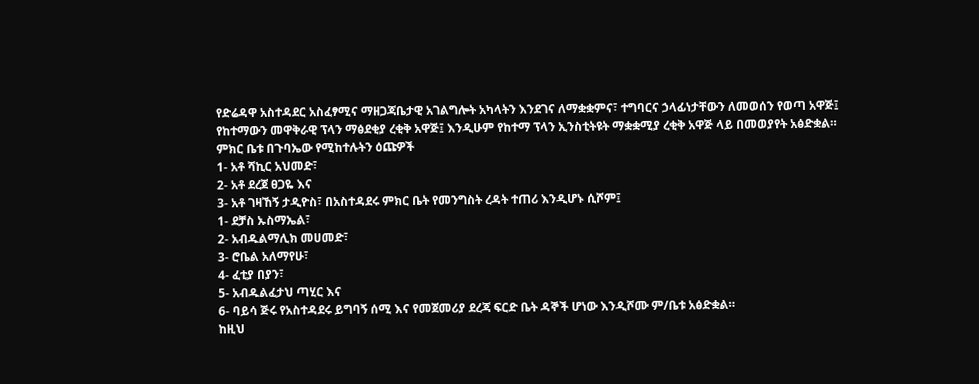የድሬዳዋ አስተዳደር አስፈፃሚና ማዘጋጃቤታዊ አገልግሎት አካላትን እንደገና ለማቋቋምና፣ ተግባርና ኃላፊነታቸውን ለመወሰን የወጣ አዋጅ፤ የከተማውን መዋቅራዊ ፕላን ማፅደቂያ ረቂቅ አዋጅ፤ እንዲሁም የከተማ ፕላን ኢንስቲትዩት ማቋቋሚያ ረቂቅ አዋጅ ላይ በመወያየት አፅድቋል።
ምክር ቤቱ በጉባኤው የሚከተሉትን ዕጩዎች
1- አቶ ሻኪር አህመድ፣
2- አቶ ደረጀ ፀጋዬ እና
3- አቶ ገዛኸኝ ታዲዮስ፣ በአስተዳደሩ ምክር ቤት የመንግስት ረዳት ተጠሪ እንዲሆኑ ሲሾም፤
1- ደቻስ ኡስማኤል፣
2- አብዱልማሊክ መሀመድ፣
3- ሮቤል አለማየሁ፣
4- ፈቲያ በያን፣
5- አብዱልፈታህ ጣሂር እና
6- ባይሳ ጅሩ የአስተዳደሩ ይግባኝ ሰሚ እና የመጀመሪያ ደረጃ ፍርድ ቤት ዳኞች ሆነው እንዲሾሙ ም/ቤቱ አፅድቋል።
ከዚህ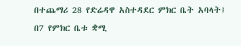በተጨማሪ 28 የድሬዳዋ አስተዳደር ምክር ቤት አባላት፤ በ7 የምክር ቤቱ ቋሚ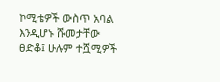ኮሚቴዎች ውስጥ አባል እንዲሆኑ ሹመታቸው ፀድቆ፤ ሁሉም ተሿሚዎች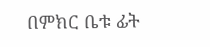በምክር ቤቱ ፊት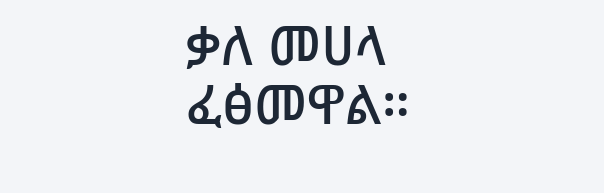ቃለ መሀላ ፈፅመዋል።